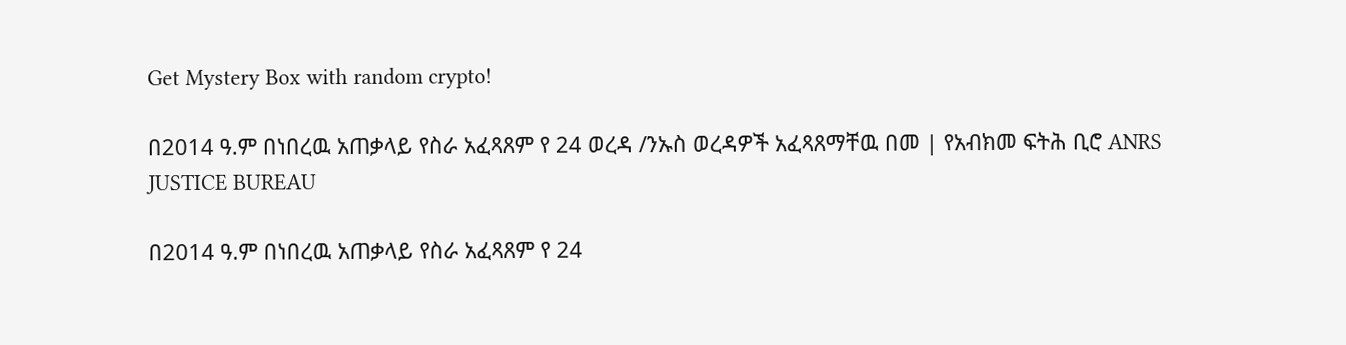Get Mystery Box with random crypto!

በ2014 ዓ.ም በነበረዉ አጠቃላይ የስራ አፈጻጸም የ 24 ወረዳ /ንኡስ ወረዳዎች አፈጻጸማቸዉ በመ | የአብክመ ፍትሕ ቢሮ ANRS JUSTICE BUREAU

በ2014 ዓ.ም በነበረዉ አጠቃላይ የስራ አፈጻጸም የ 24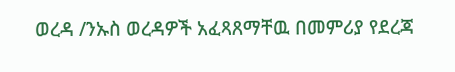ወረዳ /ንኡስ ወረዳዎች አፈጻጸማቸዉ በመምሪያ የደረጃ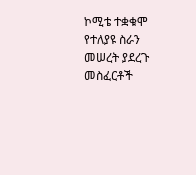ኮሚቴ ተቋቁሞ የተለያዩ ስራን መሠረት ያደረጉ መስፈርቶች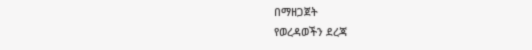በማዘጋጀት
የወረዳወችን ደረጃ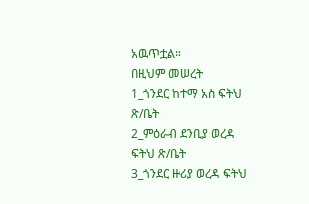አዉጥቷል።
በዚህም መሠረት
1_ጎንደር ከተማ አስ ፍትህ ጽ/ቤት
2_ምዕራብ ደንቢያ ወረዳ ፍትህ ጽ/ቤት
3_ጎንደር ዙሪያ ወረዳ ፍትህ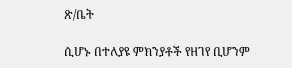ጽ/ቤት

ሲሆኑ በተለያዩ ምክንያቶች የዘገየ ቢሆንም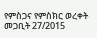የምስጋና የምስክር ወረቀት
መጋቢት 27/2015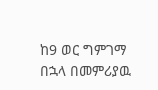ከ9 ወር ግምገማ በኋላ በመምሪያዉ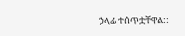ኃላፊ ተሰጥቷቸዋል::